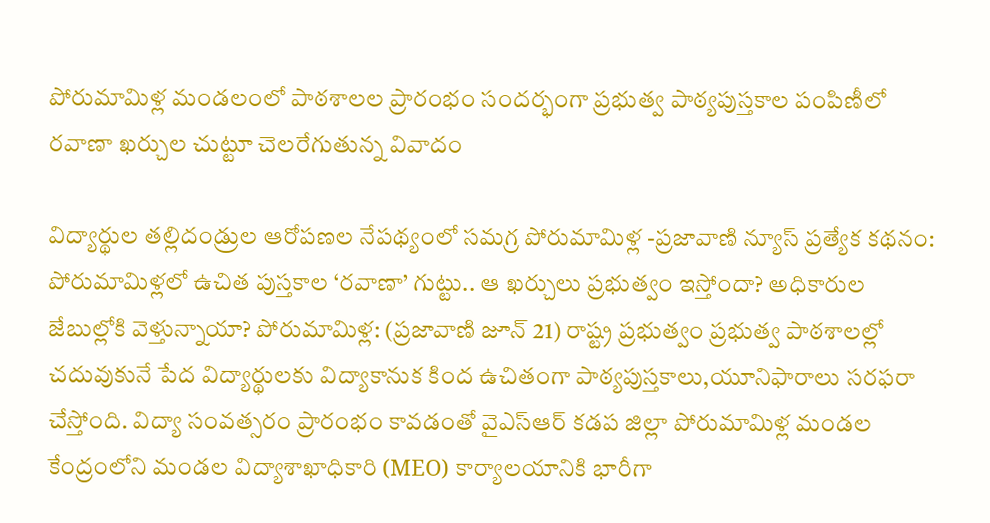పోరుమామిళ్ల మండలంలో పాఠశాలల ప్రారంభం సందర్భంగా ప్రభుత్వ పాఠ్యపుస్తకాల పంపిణీలో రవాణా ఖర్చుల చుట్టూ చెలరేగుతున్న వివాదం

విద్యార్థుల తల్లిదండ్రుల ఆరోపణల నేపథ్యంలో సమగ్ర పోరుమామిళ్ల -ప్రజావాణి న్యూస్ ప్రత్యేక కథనం: పోరుమామిళ్లలో ఉచిత పుస్తకాల ‘రవాణా’ గుట్టు.. ఆ ఖర్చులు ప్రభుత్వం ఇస్తోందా? అధికారుల జేబుల్లోకి వెళ్తున్నాయా? పోరుమామిళ్ల: (ప్రజావాణి జూన్ 21) రాష్ట్ర ప్రభుత్వం ప్రభుత్వ పాఠశాలల్లో చదువుకునే పేద విద్యార్థులకు విద్యాకానుక కింద ఉచితంగా పాఠ్యపుస్తకాలు,యూనిఫారాలు సరఫరా చేస్తోంది. విద్యా సంవత్సరం ప్రారంభం కావడంతో వైఎస్ఆర్ కడప జిల్లా పోరుమామిళ్ల మండల కేంద్రంలోని మండల విద్యాశాఖాధికారి (MEO) కార్యాలయానికి భారీగా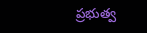ప్రభుత్వ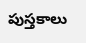పుస్తకాలు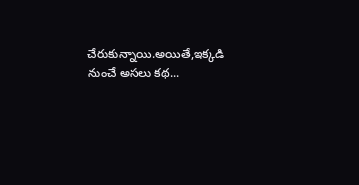చేరుకున్నాయి.అయితే,ఇక్కడి నుంచే అసలు కథ...